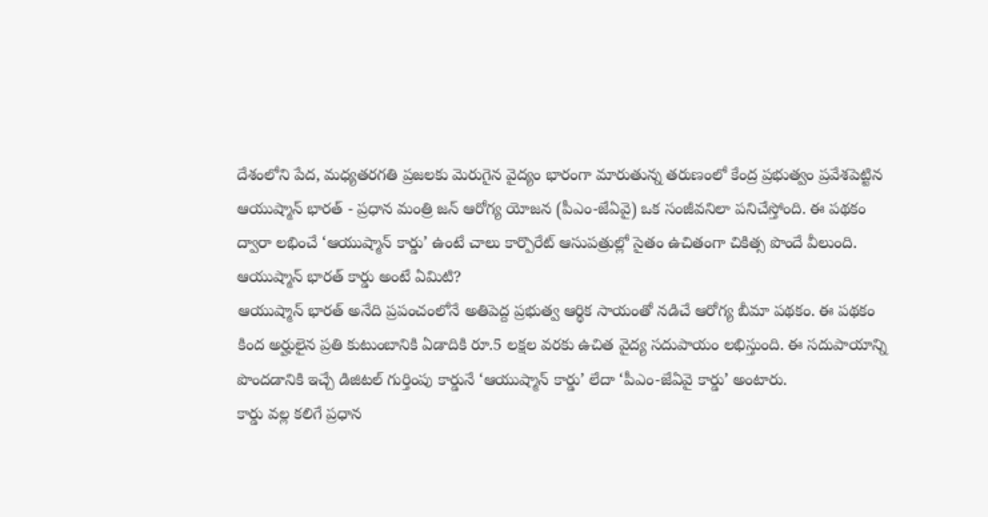దేశంలోని పేద, మధ్యతరగతి ప్రజలకు మెరుగైన వైద్యం భారంగా మారుతున్న తరుణంలో కేంద్ర ప్రభుత్వం ప్రవేశపెట్టిన ఆయుష్మాన్ భారత్ - ప్రధాన మంత్రి జన్ ఆరోగ్య యోజన (పీఎం-జేఏవై) ఒక సంజీవనిలా పనిచేస్తోంది. ఈ పథకం ద్వారా లభించే ‘ఆయుష్మాన్ కార్డు’ ఉంటే చాలు కార్పొరేట్ ఆసుపత్రుల్లో సైతం ఉచితంగా చికిత్స పొందే వీలుంది.
ఆయుష్మాన్ భారత్ కార్డు అంటే ఏమిటి?
ఆయుష్మాన్ భారత్ అనేది ప్రపంచంలోనే అతిపెద్ద ప్రభుత్వ ఆర్థిక సాయంతో నడిచే ఆరోగ్య బీమా పథకం. ఈ పథకం కింద అర్హులైన ప్రతి కుటుంబానికి ఏడాదికి రూ.5 లక్షల వరకు ఉచిత వైద్య సదుపాయం లభిస్తుంది. ఈ సదుపాయాన్ని పొందడానికి ఇచ్చే డిజిటల్ గుర్తింపు కార్డునే ‘ఆయుష్మాన్ కార్డు’ లేదా ‘పీఎం-జేఏవై కార్డు’ అంటారు.
కార్డు వల్ల కలిగే ప్రధాన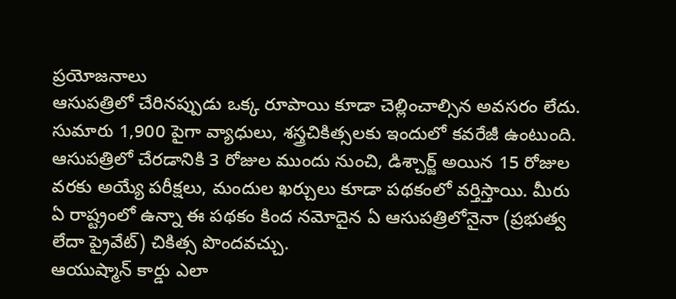ప్రయోజనాలు
ఆసుపత్రిలో చేరినప్పుడు ఒక్క రూపాయి కూడా చెల్లించాల్సిన అవసరం లేదు. సుమారు 1,900 పైగా వ్యాధులు, శస్త్రచికిత్సలకు ఇందులో కవరేజీ ఉంటుంది. ఆసుపత్రిలో చేరడానికి 3 రోజుల ముందు నుంచి, డిశ్చార్జ్ అయిన 15 రోజుల వరకు అయ్యే పరీక్షలు, మందుల ఖర్చులు కూడా పథకంలో వర్తిస్తాయి. మీరు ఏ రాష్ట్రంలో ఉన్నా ఈ పథకం కింద నమోదైన ఏ ఆసుపత్రిలోనైనా (ప్రభుత్వ లేదా ప్రైవేట్) చికిత్స పొందవచ్చు.
ఆయుష్మాన్ కార్డు ఎలా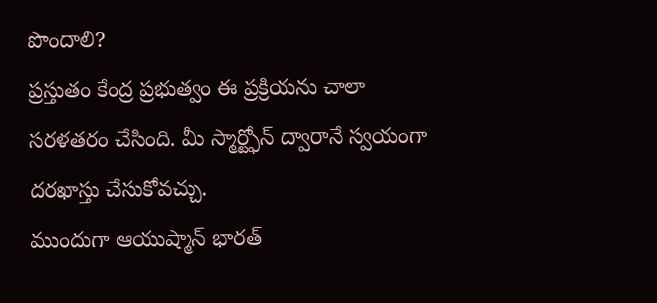పొందాలి?
ప్రస్తుతం కేంద్ర ప్రభుత్వం ఈ ప్రక్రియను చాలా సరళతరం చేసింది. మీ స్మార్ట్ఫోన్ ద్వారానే స్వయంగా దరఖాస్తు చేసుకోవచ్చు.
ముందుగా ఆయుష్మాన్ భారత్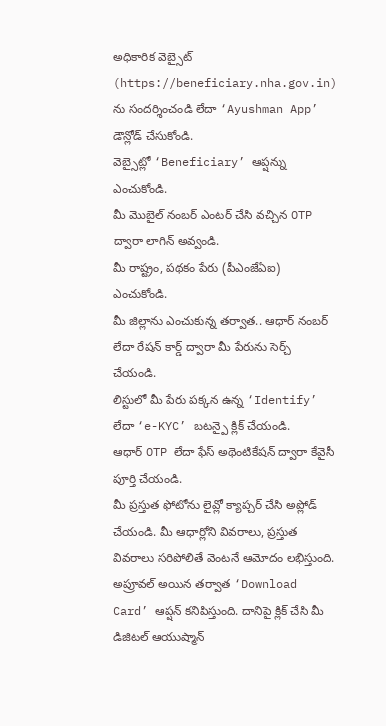అధికారిక వెబ్సైట్ (https://beneficiary.nha.gov.in) ను సందర్శించండి లేదా ‘Ayushman App’ డౌన్లోడ్ చేసుకోండి.
వెబ్సైట్లో ‘Beneficiary’ ఆప్షన్ను ఎంచుకోండి.
మీ మొబైల్ నంబర్ ఎంటర్ చేసి వచ్చిన OTP ద్వారా లాగిన్ అవ్వండి.
మీ రాష్ట్రం, పథకం పేరు (పీఎంజేఏఐ) ఎంచుకోండి.
మీ జిల్లాను ఎంచుకున్న తర్వాత.. ఆధార్ నంబర్ లేదా రేషన్ కార్డ్ ద్వారా మీ పేరును సెర్చ్ చేయండి.
లిస్టులో మీ పేరు పక్కన ఉన్న ‘Identify’ లేదా ‘e-KYC’ బటన్పై క్లిక్ చేయండి.
ఆధార్ OTP లేదా ఫేస్ అథెంటికేషన్ ద్వారా కేవైసీ పూర్తి చేయండి.
మీ ప్రస్తుత ఫోటోను లైవ్లో క్యాప్చర్ చేసి అప్లోడ్ చేయండి. మీ ఆధార్లోని వివరాలు, ప్రస్తుత వివరాలు సరిపోలితే వెంటనే ఆమోదం లభిస్తుంది.
అప్రూవల్ అయిన తర్వాత ‘Download Card’ ఆప్షన్ కనిపిస్తుంది. దానిపై క్లిక్ చేసి మీ డిజిటల్ ఆయుష్మాన్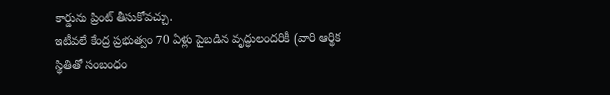కార్డును ప్రింట్ తీసుకోవచ్చు.
ఇటీవలే కేంద్ర ప్రభుత్వం 70 ఏళ్లు పైబడిన వృద్ధులందరికీ (వారి ఆర్థిక స్థితితో సంబంధం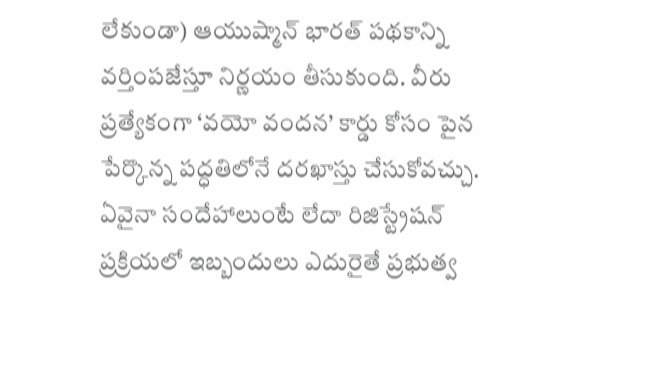లేకుండా) ఆయుష్మాన్ భారత్ పథకాన్ని వర్తింపజేస్తూ నిర్ణయం తీసుకుంది. వీరు ప్రత్యేకంగా ‘వయో వందన’ కార్డు కోసం పైన పేర్కొన్న పద్ధతిలోనే దరఖాస్తు చేసుకోవచ్చు.
ఏవైనా సందేహాలుంటే లేదా రిజిస్ట్రేషన్ ప్రక్రియలో ఇబ్బందులు ఎదురైతే ప్రభుత్వ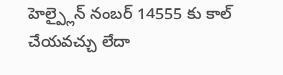హెల్ప్లైన్ నంబర్ 14555 కు కాల్ చేయవచ్చు లేదా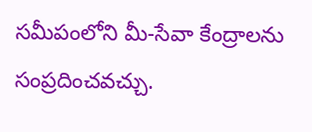సమీపంలోని మీ-సేవా కేంద్రాలను సంప్రదించవచ్చు.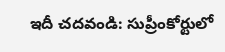ఇదీ చదవండి: సుప్రీంకోర్టులో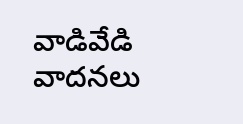వాడివేడి వాదనలు